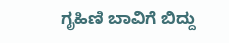ಗೃಹಿಣಿ ಬಾವಿಗೆ ಬಿದ್ದು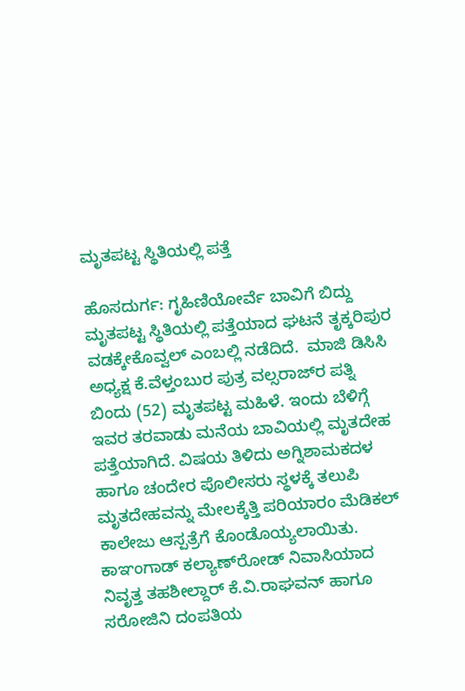ಮೃತಪಟ್ಟ ಸ್ಥಿತಿಯಲ್ಲಿ ಪತ್ತೆ

ಹೊಸದುರ್ಗ: ಗೃಹಿಣಿಯೋರ್ವೆ ಬಾವಿಗೆ ಬಿದ್ದು ಮೃತಪಟ್ಟ ಸ್ಥಿತಿಯಲ್ಲಿ ಪತ್ತೆಯಾದ ಘಟನೆ ತೃಕ್ಕರಿಪುರ ವಡಕ್ಕೇಕೊವ್ವಲ್ ಎಂಬಲ್ಲಿ ನಡೆದಿದೆ.  ಮಾಜಿ ಡಿಸಿಸಿ ಅಧ್ಯಕ್ಷ ಕೆ.ವೆಳ್ತಂಬುರ ಪುತ್ರ ವಲ್ಸರಾಜ್‌ರ ಪತ್ನಿ ಬಿಂದು (52) ಮೃತಪಟ್ಟ ಮಹಿಳೆ. ಇಂದು ಬೆಳಿಗ್ಗೆ ಇವರ ತರವಾಡು ಮನೆಯ ಬಾವಿಯಲ್ಲಿ ಮೃತದೇಹ ಪತ್ತೆಯಾಗಿದೆ. ವಿಷಯ ತಿಳಿದು ಅಗ್ನಿಶಾಮಕದಳ ಹಾಗೂ ಚಂದೇರ ಪೊಲೀಸರು ಸ್ಥಳಕ್ಕೆ ತಲುಪಿ ಮೃತದೇಹವನ್ನು ಮೇಲಕ್ಕೆತ್ತಿ ಪರಿಯಾರಂ ಮೆಡಿಕಲ್ ಕಾಲೇಜು ಆಸ್ಪತ್ರೆಗೆ ಕೊಂಡೊಯ್ಯಲಾಯಿತು. ಕಾಞಂಗಾಡ್ ಕಲ್ಯಾಣ್‌ರೋಡ್ ನಿವಾಸಿಯಾದ ನಿವೃತ್ತ ತಹಶೀಲ್ದಾರ್ ಕೆ.ವಿ.ರಾಘವನ್ ಹಾಗೂ ಸರೋಜಿನಿ ದಂಪತಿಯ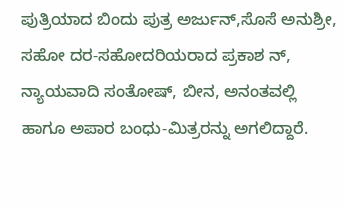ಪುತ್ರಿಯಾದ ಬಿಂದು ಪುತ್ರ ಅರ್ಜುನ್,ಸೊಸೆ ಅನುಶ್ರೀ, ಸಹೋ ದರ-ಸಹೋದರಿಯರಾದ ಪ್ರಕಾಶ ನ್, ನ್ಯಾಯವಾದಿ ಸಂತೋಷ್, ಬೀನ, ಅನಂತವಲ್ಲಿ ಹಾಗೂ ಅಪಾರ ಬಂಧು-ಮಿತ್ರರನ್ನು ಅಗಲಿದ್ದಾರೆ.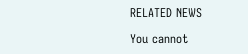RELATED NEWS

You cannot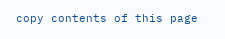copy contents of this page